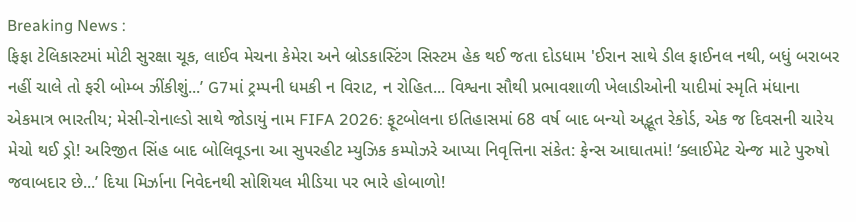Breaking News :
ફિફા ટેલિકાસ્ટમાં મોટી સુરક્ષા ચૂક, લાઈવ મેચના કેમેરા અને બ્રોડકાસ્ટિંગ સિસ્ટમ હેક થઈ જતા દોડધામ 'ઈરાન સાથે ડીલ ફાઈનલ નથી, બધું બરાબર નહીં ચાલે તો ફરી બોમ્બ ઝીંકીશું...’ G7માં ટ્રમ્પની ધમકી ન વિરાટ, ન રોહિત... વિશ્વના સૌથી પ્રભાવશાળી ખેલાડીઓની યાદીમાં સ્મૃતિ મંધાના એકમાત્ર ભારતીય; મેસી-રોનાલ્ડો સાથે જોડાયું નામ FIFA 2026: ફૂટબોલના ઇતિહાસમાં 68 વર્ષ બાદ બન્યો અદ્ભૂત રેકોર્ડ, એક જ દિવસની ચારેય મેચો થઈ ડ્રો! અરિજીત સિંહ બાદ બોલિવૂડના આ સુપરહીટ મ્યુઝિક કમ્પોઝરે આપ્યા નિવૃત્તિના સંકેત: ફેન્સ આઘાતમાં! ‘ક્લાઈમેટ ચેન્જ માટે પુરુષો જવાબદાર છે...’ દિયા મિર્ઝાના નિવેદનથી સોશિયલ મીડિયા પર ભારે હોબાળો!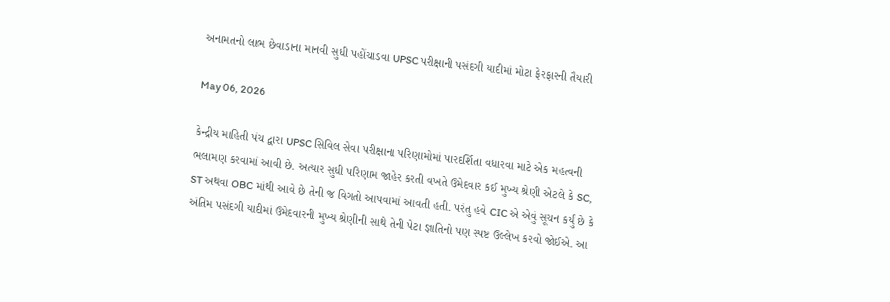અનામતનો લાભ છેવાડાના માનવી સુધી પહોંચાડવા UPSC પરીક્ષાની પસંદગી યાદીમાં મોટા ફેરફારની તૈયારી

May 06, 2026

કેન્દ્રીય માહિતી પંચ દ્વારા UPSC સિવિલ સેવા પરીક્ષાના પરિણામોમાં પારદર્શિતા વધારવા માટે એક મહત્વની ભલામણ કરવામાં આવી છે. અત્યાર સુધી પરિણામ જાહેર કરતી વખતે ઉમેદવાર કઈ મુખ્ય શ્રેણી એટલે કે SC, ST અથવા OBC માંથી આવે છે તેની જ વિગતો આપવામાં આવતી હતી. પરંતુ હવે CIC એ એવું સૂચન કર્યું છે કે અંતિમ પસંદગી યાદીમાં ઉમેદવારની મુખ્ય શ્રેણીની સાથે તેની પેટા જ્ઞાતિનો પણ સ્પષ્ટ ઉલ્લેખ કરવો જોઈએ. આ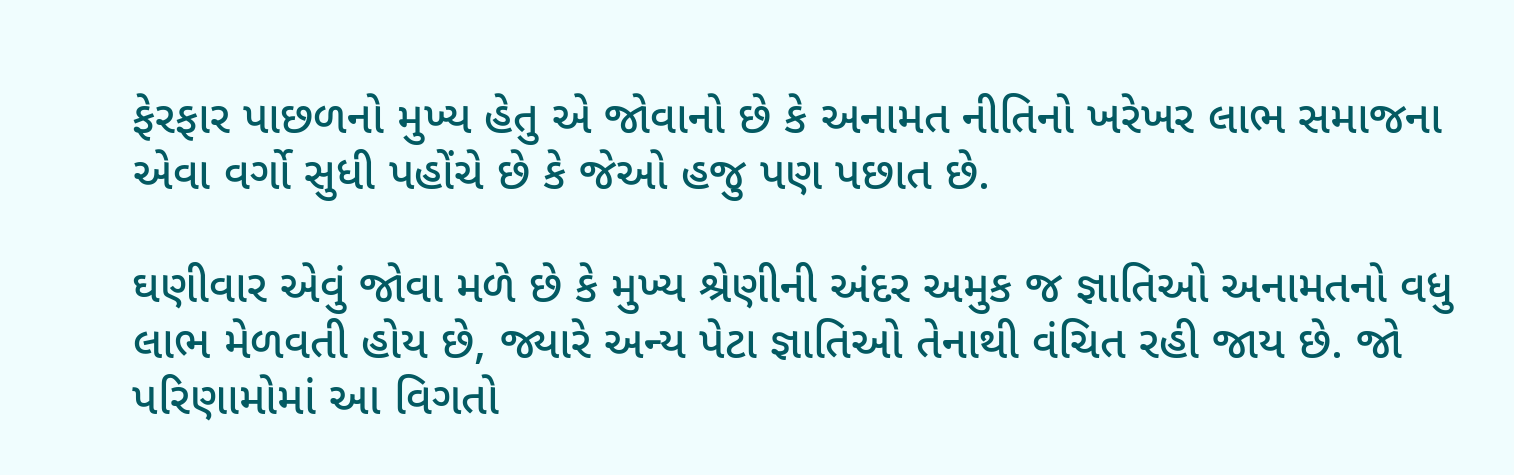ફેરફાર પાછળનો મુખ્ય હેતુ એ જોવાનો છે કે અનામત નીતિનો ખરેખર લાભ સમાજના એવા વર્ગો સુધી પહોંચે છે કે જેઓ હજુ પણ પછાત છે.

ઘણીવાર એવું જોવા મળે છે કે મુખ્ય શ્રેણીની અંદર અમુક જ જ્ઞાતિઓ અનામતનો વધુ લાભ મેળવતી હોય છે, જ્યારે અન્ય પેટા જ્ઞાતિઓ તેનાથી વંચિત રહી જાય છે. જો પરિણામોમાં આ વિગતો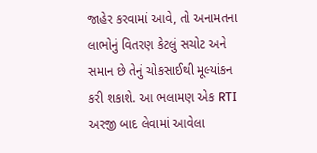જાહેર કરવામાં આવે, તો અનામતના લાભોનું વિતરણ કેટલું સચોટ અને સમાન છે તેનું ચોકસાઈથી મૂલ્યાંકન કરી શકાશે. આ ભલામણ એક RTI અરજી બાદ લેવામાં આવેલા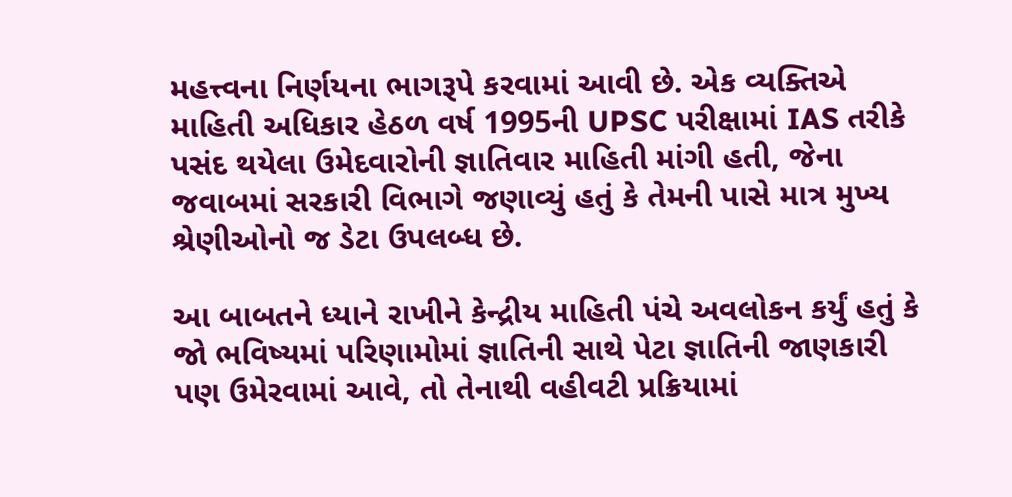મહત્ત્વના નિર્ણયના ભાગરૂપે કરવામાં આવી છે. એક વ્યક્તિએ માહિતી અધિકાર હેઠળ વર્ષ 1995ની UPSC પરીક્ષામાં IAS તરીકે પસંદ થયેલા ઉમેદવારોની જ્ઞાતિવાર માહિતી માંગી હતી, જેના જવાબમાં સરકારી વિભાગે જણાવ્યું હતું કે તેમની પાસે માત્ર મુખ્ય શ્રેણીઓનો જ ડેટા ઉપલબ્ધ છે.

આ બાબતને ધ્યાને રાખીને કેન્દ્રીય માહિતી પંચે અવલોકન કર્યું હતું કે જો ભવિષ્યમાં પરિણામોમાં જ્ઞાતિની સાથે પેટા જ્ઞાતિની જાણકારી પણ ઉમેરવામાં આવે, તો તેનાથી વહીવટી પ્રક્રિયામાં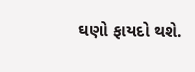ઘણો ફાયદો થશે.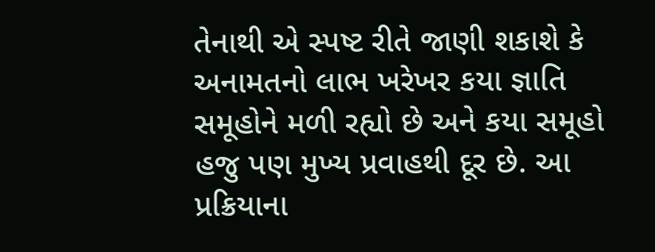તેનાથી એ સ્પષ્ટ રીતે જાણી શકાશે કે અનામતનો લાભ ખરેખર કયા જ્ઞાતિ સમૂહોને મળી રહ્યો છે અને કયા સમૂહો હજુ પણ મુખ્ય પ્રવાહથી દૂર છે. આ પ્રક્રિયાના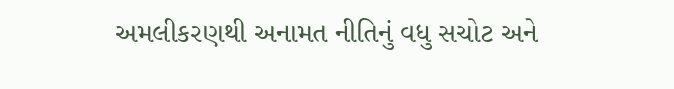અમલીકરણથી અનામત નીતિનું વધુ સચોટ અને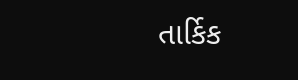તાર્કિક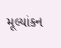મૂલ્યાંકન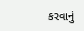કરવાનું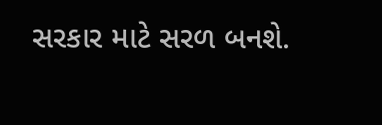સરકાર માટે સરળ બનશે.